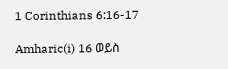1 Corinthians 6:16-17

Amharic(i) 16 ወይስ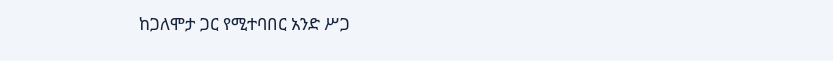ከጋለሞታ ጋር የሚተባበር አንድ ሥጋ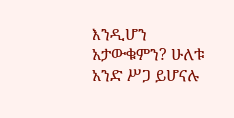እንዲሆን አታውቁምን? ሁለቱ አንድ ሥጋ ይሆናሉ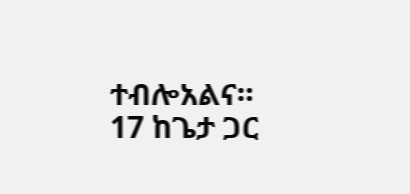ተብሎአልና። 17 ከጌታ ጋር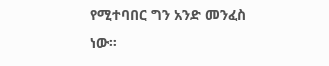የሚተባበር ግን አንድ መንፈስ ነው።